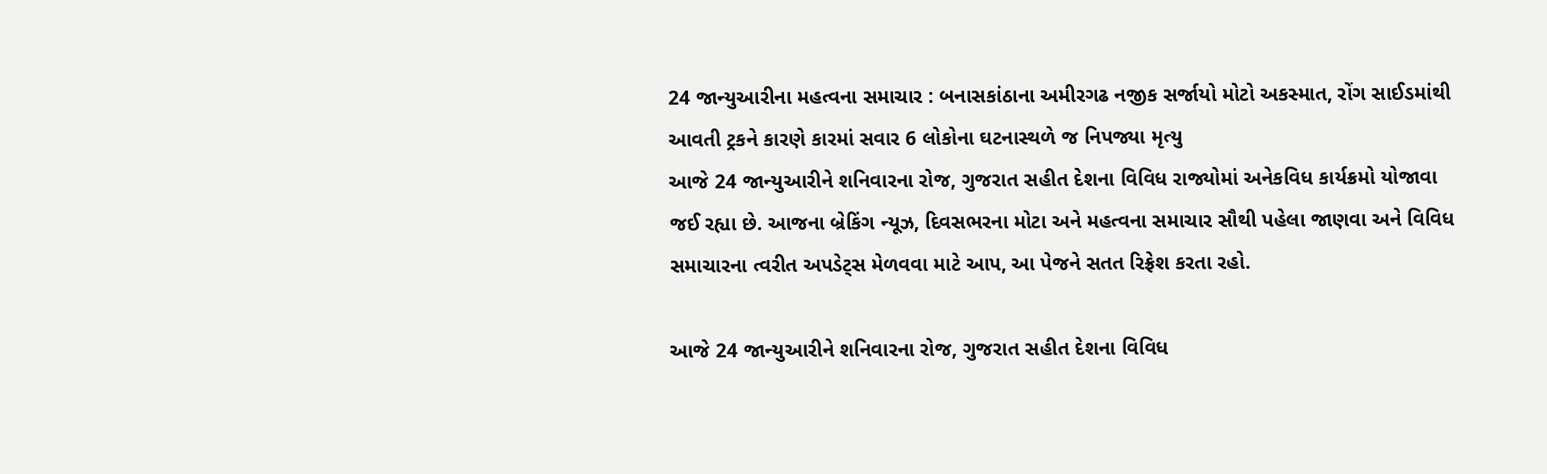24 જાન્યુઆરીના મહત્વના સમાચાર : બનાસકાંઠાના અમીરગઢ નજીક સર્જાયો મોટો અકસ્માત, રોંગ સાઈડમાંથી આવતી ટ્રકને કારણે કારમાં સવાર 6 લોકોના ઘટનાસ્થળે જ નિપજ્યા મૃત્યુ
આજે 24 જાન્યુઆરીને શનિવારના રોજ, ગુજરાત સહીત દેશના વિવિધ રાજ્યોમાં અનેકવિધ કાર્યક્રમો યોજાવા જઈ રહ્યા છે. આજના બ્રેકિંગ ન્યૂઝ, દિવસભરના મોટા અને મહત્વના સમાચાર સૌથી પહેલા જાણવા અને વિવિધ સમાચારના ત્વરીત અપડેટ્સ મેળવવા માટે આપ, આ પેજને સતત રિફ્રેશ કરતા રહો.

આજે 24 જાન્યુઆરીને શનિવારના રોજ, ગુજરાત સહીત દેશના વિવિધ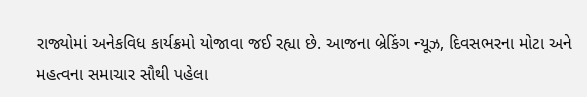રાજ્યોમાં અનેકવિધ કાર્યક્રમો યોજાવા જઈ રહ્યા છે. આજના બ્રેકિંગ ન્યૂઝ, દિવસભરના મોટા અને મહત્વના સમાચાર સૌથી પહેલા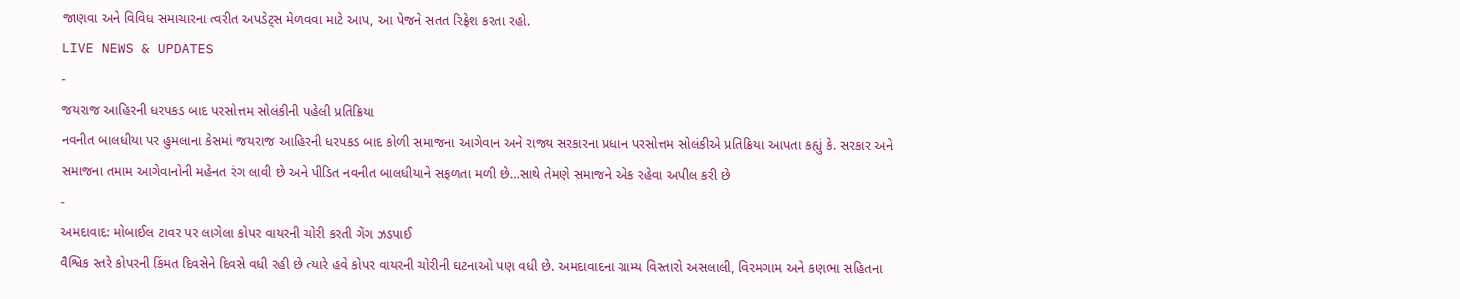જાણવા અને વિવિધ સમાચારના ત્વરીત અપડેટ્સ મેળવવા માટે આપ, આ પેજને સતત રિફ્રેશ કરતા રહો.
LIVE NEWS & UPDATES
-
જયરાજ આહિરની ધરપકડ બાદ પરસોત્તમ સોલંકીની પહેલી પ્રતિક્રિયા
નવનીત બાલધીયા પર હુમલાના કેસમાં જયરાજ આહિરની ધરપકડ બાદ કોળી સમાજના આગેવાન અને રાજ્ય સરકારના પ્રધાન પરસોત્તમ સોલંકીએ પ્રતિક્રિયા આપતા કહ્યું કે. સરકાર અને સમાજના તમામ આગેવાનોની મહેનત રંગ લાવી છે અને પીડિત નવનીત બાલધીયાને સફળતા મળી છે…સાથે તેમણે સમાજને એક રહેવા અપીલ કરી છે
-
અમદાવાદ: મોબાઈલ ટાવર પર લાગેલા કોપર વાયરની ચોરી કરતી ગેંગ ઝડપાઈ
વૈશ્વિક સ્તરે કોપરની કિંમત દિવસેને દિવસે વધી રહી છે ત્યારે હવે કોપર વાયરની ચોરીની ઘટનાઓ પણ વધી છે. અમદાવાદના ગ્રામ્ય વિસ્તારો અસલાલી, વિરમગામ અને કણભા સહિતના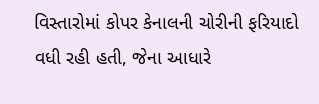વિસ્તારોમાં કોપર કેનાલની ચોરીની ફરિયાદો વધી રહી હતી, જેના આધારે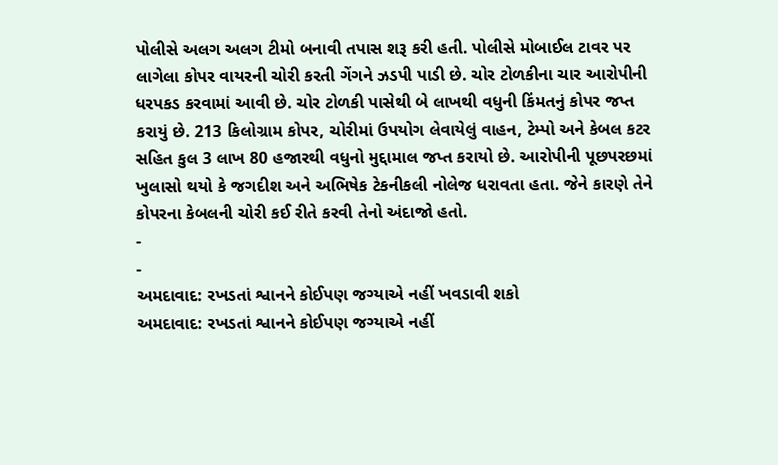પોલીસે અલગ અલગ ટીમો બનાવી તપાસ શરૂ કરી હતી. પોલીસે મોબાઈલ ટાવર પર લાગેલા કોપર વાયરની ચોરી કરતી ગેંગને ઝડપી પાડી છે. ચોર ટોળકીના ચાર આરોપીની ધરપકડ કરવામાં આવી છે. ચોર ટોળકી પાસેથી બે લાખથી વધુની કિંમતનું કોપર જપ્ત કરાયું છે. 213 કિલોગ્રામ કોપર, ચોરીમાં ઉપયોગ લેવાયેલું વાહન, ટેમ્પો અને કેબલ કટર સહિત કુલ 3 લાખ 80 હજારથી વધુનો મુદ્દામાલ જપ્ત કરાયો છે. આરોપીની પૂછપરછમાં ખુલાસો થયો કે જગદીશ અને અભિષેક ટેકનીકલી નોલેજ ધરાવતા હતા. જેને કારણે તેને કોપરના કેબલની ચોરી કઈ રીતે કરવી તેનો અંદાજો હતો.
-
-
અમદાવાદ: રખડતાં શ્વાનને કોઈપણ જગ્યાએ નહીં ખવડાવી શકો
અમદાવાદ: રખડતાં શ્વાનને કોઈપણ જગ્યાએ નહીં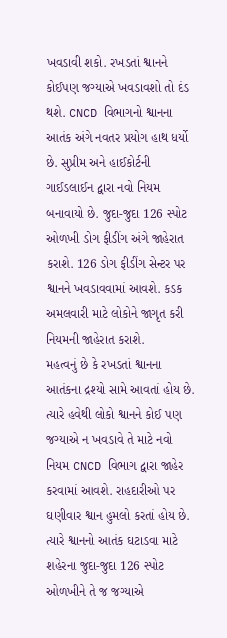ખવડાવી શકો. રખડતાં શ્વાનને કોઈપણ જગ્યાએ ખવડાવશો તો દંડ થશે. CNCD વિભાગનો શ્વાનના આતંક અંગે નવતર પ્રયોગ હાથ ધર્યો છે. સુપ્રીમ અને હાઈકોર્ટની ગાઈડલાઈન દ્વારા નવો નિયમ બનાવાયો છે. જુદા-જુદા 126 સ્પોટ ઓળખી ડોગ ફીડીંગ અંગે જાહેરાત કરાશે. 126 ડોગ ફીડીંગ સેન્ટર પર શ્વાનને ખવડાવવામાં આવશે. કડક અમલવારી માટે લોકોને જાગૃત કરી નિયમની જાહેરાત કરાશે.
મહત્વનું છે કે રખડતાં શ્વાનના આતંકના દ્રશ્યો સામે આવતાં હોય છે. ત્યારે હવેથી લોકો શ્વાનને કોઈ પણ જગ્યાએ ન ખવડાવે તે માટે નવો નિયમ CNCD વિભાગ દ્વારા જાહેર કરવામાં આવશે. રાહદારીઓ પર ઘણીવાર શ્વાન હુમલો કરતાં હોય છે. ત્યારે શ્વાનનો આતંક ઘટાડવા માટે શહેરના જુદા-જુદા 126 સ્પોટ ઓળખીને તે જ જગ્યાએ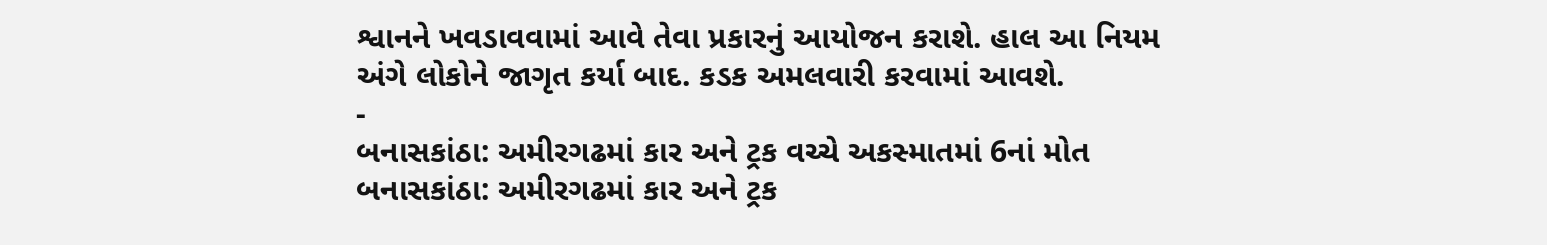શ્વાનને ખવડાવવામાં આવે તેવા પ્રકારનું આયોજન કરાશે. હાલ આ નિયમ અંગે લોકોને જાગૃત કર્યા બાદ. કડક અમલવારી કરવામાં આવશે.
-
બનાસકાંઠા: અમીરગઢમાં કાર અને ટ્રક વચ્ચે અકસ્માતમાં 6નાં મોત
બનાસકાંઠા: અમીરગઢમાં કાર અને ટ્રક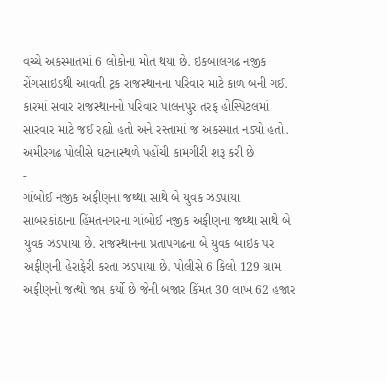વચ્ચે અકસ્માતમાં 6 લોકોના મોત થયા છે. ઇકબાલગઢ નજીક રોંગસાઇડથી આવતી ટ્રક રાજસ્થાનના પરિવાર માટે કાળ બની ગઈ. કારમાં સવાર રાજસ્થાનનો પરિવાર પાલનપુર તરફ હોસ્પિટલમાં સારવાર માટે જઈ રહ્યો હતો અને રસ્તામાં જ અકસ્માત નડ્યો હતો. અમીરગઢ પોલીસે ઘટનાસ્થળે પહોંચી કામગીરી શરૂ કરી છે
-
ગાંબોઈ નજીક અફીણના જથ્થા સાથે બે યુવક ઝડપાયા
સાબરકાંઠાના હિંમતનગરના ગાંબોઈ નજીક અફીણના જથ્થા સાથે બે યુવક ઝડપાયા છે. રાજસ્થાનના પ્રતાપગઢના બે યુવક બાઇક પર અફીણની હેરાફેરી કરતા ઝડપાયા છે. પોલીસે 6 કિલો 129 ગ્રામ અફીણનો જત્થો જપ્ત કર્યો છે જેની બજાર કિંમત 30 લાખ 62 હજાર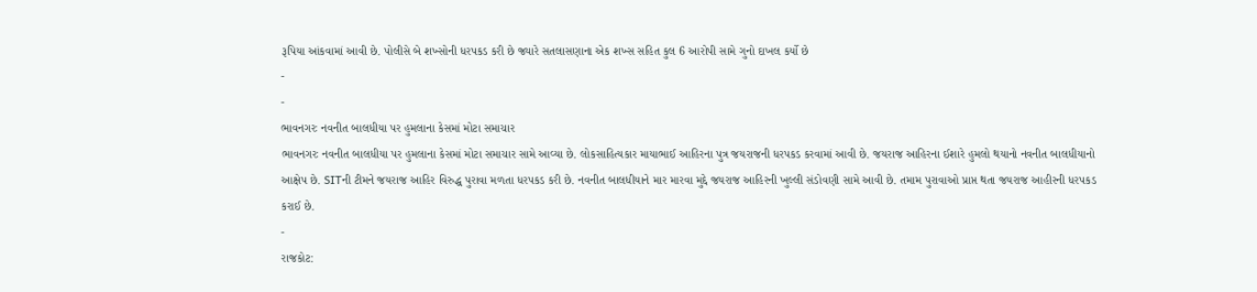રૂપિયા આંકવામાં આવી છે. પોલીસે બે શખ્સોની ધરપકડ કરી છે જ્યારે સતલાસણાના એક શખ્સ સહિત કુલ 6 આરોપી સામે ગુનો દાખલ કર્યો છે
-
-
ભાવનગરઃ નવનીત બાલધીયા પર હુમલાના કેસમાં મોટા સમાચાર
ભાવનગરઃ નવનીત બાલધીયા પર હુમલાના કેસમાં મોટા સમાચાર સામે આવ્યા છે. લોકસાહિત્યકાર માયાભાઈ આહિરના પુત્ર જયરાજની ધરપકડ કરવામાં આવી છે. જયરાજ આહિરના ઈશારે હુમલો થયાનો નવનીત બાલધીયાનો આક્ષેપ છે. SITની ટીમને જયરાજ આહિર વિરુદ્ધ પુરાવા મળતા ધરપકડ કરી છે. નવનીત બાલધીયાને માર મારવા મુદ્દે જયરાજ આહિરની ખુલ્લી સંડોવણી સામે આવી છે. તમામ પુરાવાઓ પ્રાપ્ત થતા જયરાજ આહીરની ધરપકડ કરાઈ છે.
-
રાજકોટ: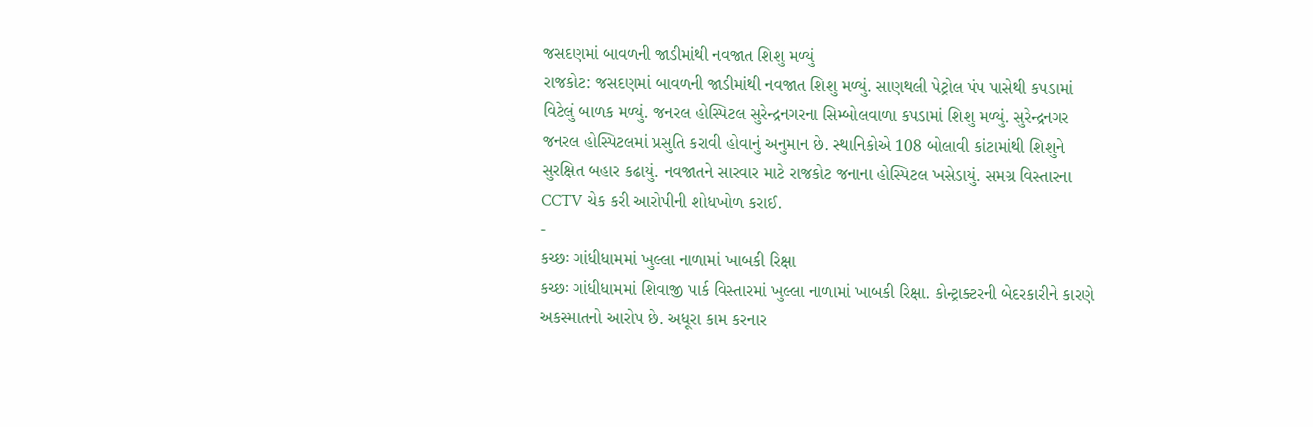જસદણમાં બાવળની જાડીમાંથી નવજાત શિશુ મળ્યું
રાજકોટ: જસદણમાં બાવળની જાડીમાંથી નવજાત શિશુ મળ્યું. સાણથલી પેટ્રોલ પંપ પાસેથી કપડામાં વિટેલું બાળક મળ્યું. જનરલ હોસ્પિટલ સુરેન્દ્રનગરના સિમ્બોલવાળા કપડામાં શિશુ મળ્યું. સુરેન્દ્રનગર જનરલ હોસ્પિટલમાં પ્રસુતિ કરાવી હોવાનું અનુમાન છે. સ્થાનિકોએ 108 બોલાવી કાંટામાંથી શિશુને સુરક્ષિત બહાર કઢાયું. નવજાતને સારવાર માટે રાજકોટ જનાના હોસ્પિટલ ખસેડાયું. સમગ્ર વિસ્તારના CCTV ચેક કરી આરોપીની શોધખોળ કરાઈ.
-
કચ્છઃ ગાંધીધામમાં ખુલ્લા નાળામાં ખાબકી રિક્ષા
કચ્છઃ ગાંધીધામમાં શિવાજી પાર્ક વિસ્તારમાં ખુલ્લા નાળામાં ખાબકી રિક્ષા. કોન્ટ્રાક્ટરની બેદરકારીને કારણે અકસ્માતનો આરોપ છે. અધૂરા કામ કરનાર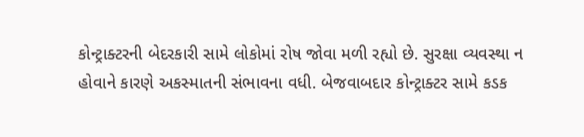કોન્ટ્રાક્ટરની બેદરકારી સામે લોકોમાં રોષ જોવા મળી રહ્યો છે. સુરક્ષા વ્યવસ્થા ન હોવાને કારણે અકસ્માતની સંભાવના વધી. બેજવાબદાર કોન્ટ્રાક્ટર સામે કડક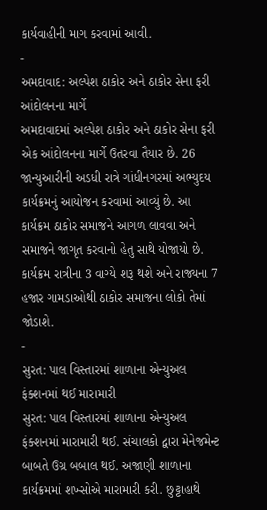કાર્યવાહીની માગ કરવામાં આવી.
-
અમદાવાદ: અલ્પેશ ઠાકોર અને ઠાકોર સેના ફરી આંદોલનના માર્ગે
અમદાવાદમાં અલ્પેશ ઠાકોર અને ઠાકોર સેના ફરી એક આંદોલનના માર્ગે ઉતરવા તૈયાર છે. 26 જાન્યુઆરીની અડધી રાત્રે ગાંધીનગરમાં અભ્યુદય કાર્યક્રમનું આયોજન કરવામાં આવ્યું છે. આ કાર્યક્રમ ઠાકોર સમાજને આગળ લાવવા અને સમાજને જાગૃત કરવાનો હેતુ સાથે યોજાયો છે. કાર્યક્રમ રાત્રીના 3 વાગ્યે શરૂ થશે અને રાજ્યના 7 હજાર ગામડાઓથી ઠાકોર સમાજના લોકો તેમાં જોડાશે.
-
સુરત: પાલ વિસ્તારમાં શાળાના એન્યુઅલ ફંક્શનમાં થઈ મારામારી
સુરત: પાલ વિસ્તારમાં શાળાના એન્યુઅલ ફંક્શનમાં મારામારી થઈ. સંચાલકો દ્વારા મેનેજમેન્ટ બાબતે ઉગ્ર બબાલ થઈ. અજાણી શાળાના કાર્યક્રમમાં શખ્સોએ મારામારી કરી. છુટ્ટાહાથે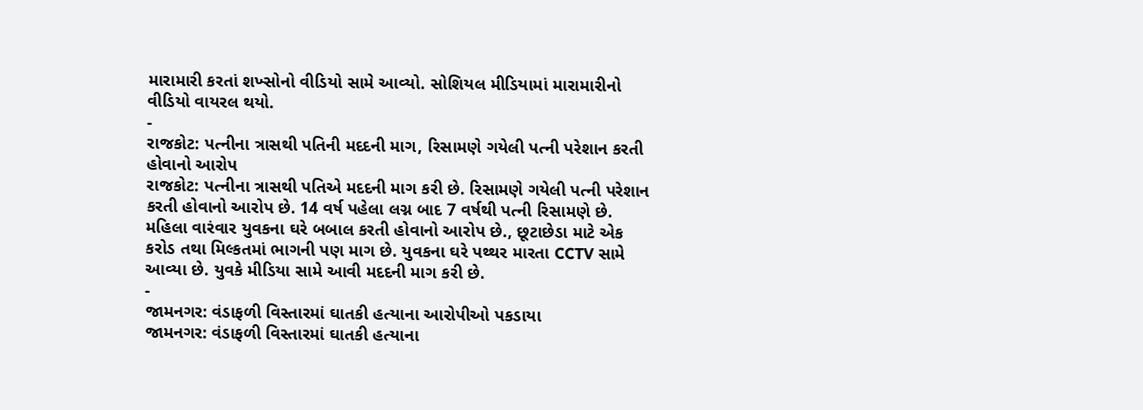મારામારી કરતાં શખ્સોનો વીડિયો સામે આવ્યો. સોશિયલ મીડિયામાં મારામારીનો વીડિયો વાયરલ થયો.
-
રાજકોટ: પત્નીના ત્રાસથી પતિની મદદની માગ, રિસામણે ગયેલી પત્ની પરેશાન કરતી હોવાનો આરોપ
રાજકોટ: પત્નીના ત્રાસથી પતિએ મદદની માગ કરી છે. રિસામણે ગયેલી પત્ની પરેશાન કરતી હોવાનો આરોપ છે. 14 વર્ષ પહેલા લગ્ન બાદ 7 વર્ષથી પત્ની રિસામણે છે. મહિલા વારંવાર યુવકના ઘરે બબાલ કરતી હોવાનો આરોપ છે., છૂટાછેડા માટે એક કરોડ તથા મિલ્કતમાં ભાગની પણ માગ છે. યુવકના ઘરે પથ્થર મારતા CCTV સામે આવ્યા છે. યુવકે મીડિયા સામે આવી મદદની માગ કરી છે.
-
જામનગર: વંડાફળી વિસ્તારમાં ઘાતકી હત્યાના આરોપીઓ પકડાયા
જામનગર: વંડાફળી વિસ્તારમાં ઘાતકી હત્યાના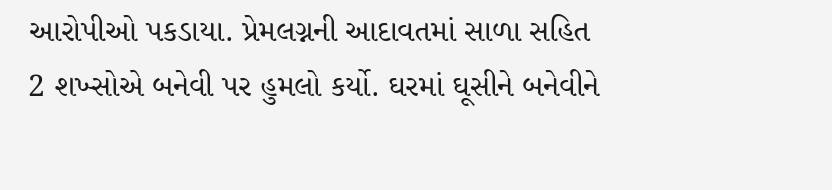આરોપીઓ પકડાયા. પ્રેમલગ્નની આદાવતમાં સાળા સહિત 2 શખ્સોએ બનેવી પર હુમલો કર્યો. ઘરમાં ઘૂસીને બનેવીને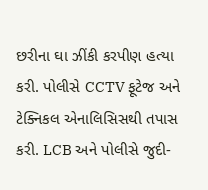છરીના ઘા ઝીંકી કરપીણ હત્યા કરી. પોલીસે CCTV ફૂટેજ અને ટેક્નિકલ એનાલિસિસથી તપાસ કરી. LCB અને પોલીસે જુદી-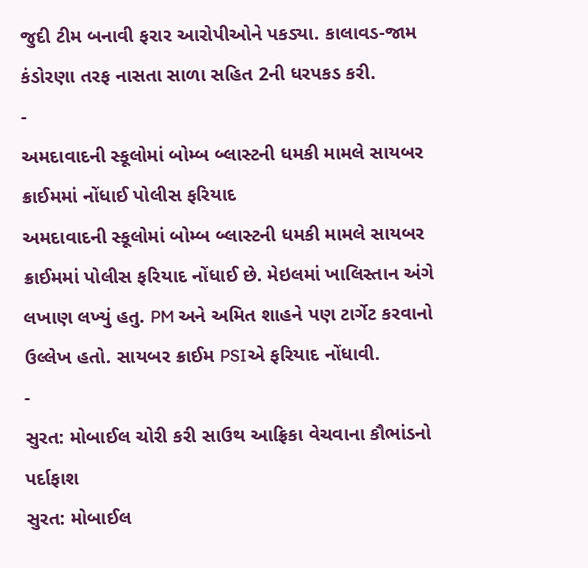જુદી ટીમ બનાવી ફરાર આરોપીઓને પકડ્યા. કાલાવડ-જામ કંડોરણા તરફ નાસતા સાળા સહિત 2ની ધરપકડ કરી.
-
અમદાવાદની સ્કૂલોમાં બોમ્બ બ્લાસ્ટની ધમકી મામલે સાયબર ક્રાઈમમાં નોંધાઈ પોલીસ ફરિયાદ
અમદાવાદની સ્કૂલોમાં બોમ્બ બ્લાસ્ટની ધમકી મામલે સાયબર ક્રાઈમમાં પોલીસ ફરિયાદ નોંધાઈ છે. મેઇલમાં ખાલિસ્તાન અંગે લખાણ લખ્યું હતુ. PM અને અમિત શાહને પણ ટાર્ગેટ કરવાનો ઉલ્લેખ હતો. સાયબર ક્રાઈમ PSIએ ફરિયાદ નોંધાવી.
-
સુરત: મોબાઈલ ચોરી કરી સાઉથ આફ્રિકા વેચવાના કૌભાંડનો પર્દાફાશ
સુરત: મોબાઈલ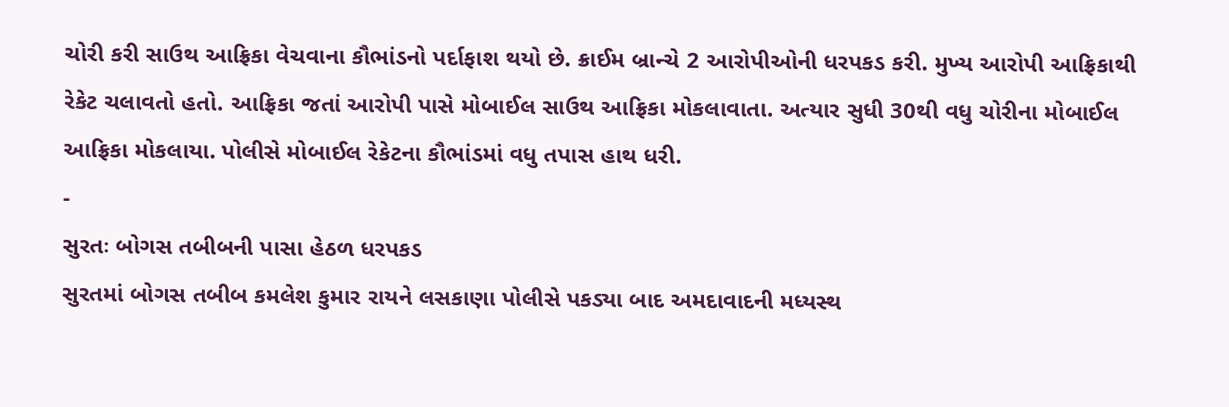ચોરી કરી સાઉથ આફ્રિકા વેચવાના કૌભાંડનો પર્દાફાશ થયો છે. ક્રાઈમ બ્રાન્ચે 2 આરોપીઓની ધરપકડ કરી. મુખ્ય આરોપી આફ્રિકાથી રેકેટ ચલાવતો હતો. આફ્રિકા જતાં આરોપી પાસે મોબાઈલ સાઉથ આફ્રિકા મોકલાવાતા. અત્યાર સુધી 30થી વધુ ચોરીના મોબાઈલ આફ્રિકા મોકલાયા. પોલીસે મોબાઈલ રેકેટના કૌભાંડમાં વધુ તપાસ હાથ ધરી.
-
સુરતઃ બોગસ તબીબની પાસા હેઠળ ધરપકડ
સુરતમાં બોગસ તબીબ કમલેશ કુમાર રાયને લસકાણા પોલીસે પકડ્યા બાદ અમદાવાદની મધ્યસ્થ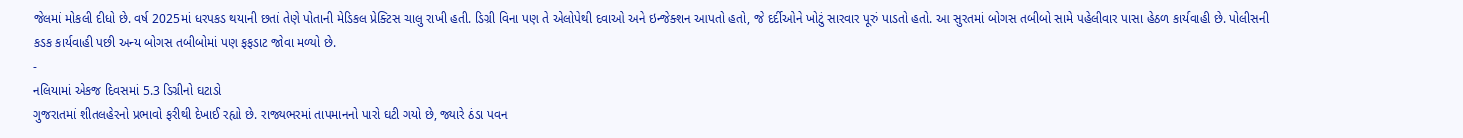જેલમાં મોકલી દીધો છે. વર્ષ 2025માં ધરપકડ થયાની છતાં તેણે પોતાની મેડિકલ પ્રેક્ટિસ ચાલુ રાખી હતી. ડિગ્રી વિના પણ તે એલોપેથી દવાઓ અને ઇન્જેક્શન આપતો હતો, જે દર્દીઓને ખોટું સારવાર પૂરું પાડતો હતો. આ સુરતમાં બોગસ તબીબો સામે પહેલીવાર પાસા હેઠળ કાર્યવાહી છે. પોલીસની કડક કાર્યવાહી પછી અન્ય બોગસ તબીબોમાં પણ ફફડાટ જોવા મળ્યો છે.
-
નલિયામાં એકજ દિવસમાં 5.3 ડિગ્રીનો ઘટાડો
ગુજરાતમાં શીતલહેરનો પ્રભાવો ફરીથી દેખાઈ રહ્યો છે. રાજ્યભરમાં તાપમાનનો પારો ઘટી ગયો છે, જ્યારે ઠંડા પવન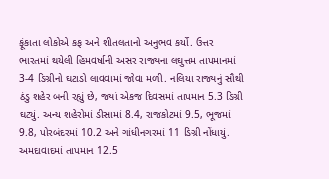ફૂંકાતા લોકોએ કફ અને શીતલતાનો અનુભવ કર્યો. ઉત્તર ભારતમાં થયેલી હિમવર્ષાની અસર રાજ્યના લઘુત્તમ તાપમાનમાં 3-4 ડિગ્રીનો ઘટાડો લાવવામાં જોવા મળી. નલિયા રાજ્યનું સૌથી ઠંડુ શહેર બની રહ્યું છે, જ્યાં એકજ દિવસમાં તાપમાન 5.3 ડિગ્રી ઘટ્યું. અન્ય શહેરોમાં ડીસામાં 8.4, રાજકોટમાં 9.5, ભૂજમાં 9.8, પોરબંદરમાં 10.2 અને ગાંધીનગરમાં 11 ડિગ્રી નોંધાયું. અમદાવાદમાં તાપમાન 12.5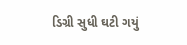ડિગ્રી સુધી ઘટી ગયું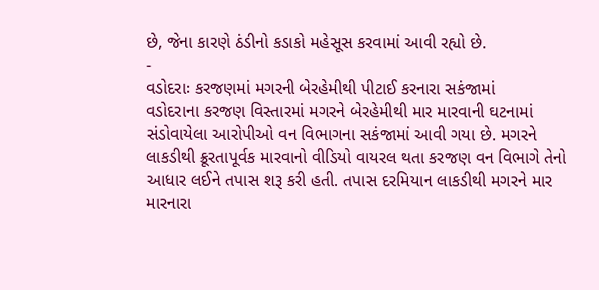છે, જેના કારણે ઠંડીનો કડાકો મહેસૂસ કરવામાં આવી રહ્યો છે.
-
વડોદરાઃ કરજણમાં મગરની બેરહેમીથી પીટાઈ કરનારા સકંજામાં
વડોદરાના કરજણ વિસ્તારમાં મગરને બેરહેમીથી માર મારવાની ઘટનામાં સંડોવાયેલા આરોપીઓ વન વિભાગના સકંજામાં આવી ગયા છે. મગરને લાકડીથી ક્રૂરતાપૂર્વક મારવાનો વીડિયો વાયરલ થતા કરજણ વન વિભાગે તેનો આધાર લઈને તપાસ શરૂ કરી હતી. તપાસ દરમિયાન લાકડીથી મગરને માર મારનારા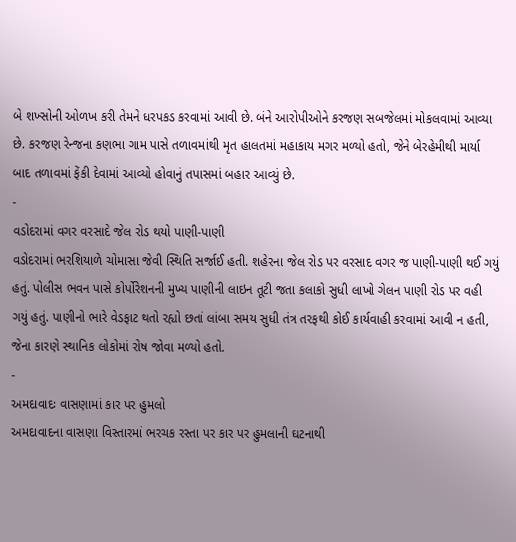બે શખ્સોની ઓળખ કરી તેમને ધરપકડ કરવામાં આવી છે. બંને આરોપીઓને કરજણ સબજેલમાં મોકલવામાં આવ્યા છે. કરજણ રેન્જના કણભા ગામ પાસે તળાવમાંથી મૃત હાલતમાં મહાકાય મગર મળ્યો હતો, જેને બેરહેમીથી માર્યા બાદ તળાવમાં ફેંકી દેવામાં આવ્યો હોવાનું તપાસમાં બહાર આવ્યું છે.
-
વડોદરામાં વગર વરસાદે જેલ રોડ થયો પાણી-પાણી
વડોદરામાં ભરશિયાળે ચોમાસા જેવી સ્થિતિ સર્જાઈ હતી. શહેરના જેલ રોડ પર વરસાદ વગર જ પાણી-પાણી થઈ ગયું હતું. પોલીસ ભવન પાસે કોર્પોરેશનની મુખ્ય પાણીની લાઇન તૂટી જતા કલાકો સુધી લાખો ગેલન પાણી રોડ પર વહી ગયું હતું. પાણીનો ભારે વેડફાટ થતો રહ્યો છતાં લાંબા સમય સુધી તંત્ર તરફથી કોઈ કાર્યવાહી કરવામાં આવી ન હતી, જેના કારણે સ્થાનિક લોકોમાં રોષ જોવા મળ્યો હતો.
-
અમદાવાદઃ વાસણામાં કાર પર હુમલો
અમદાવાદના વાસણા વિસ્તારમાં ભરચક રસ્તા પર કાર પર હુમલાની ઘટનાથી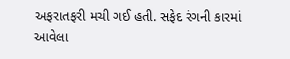અફરાતફરી મચી ગઈ હતી. સફેદ રંગની કારમાં આવેલા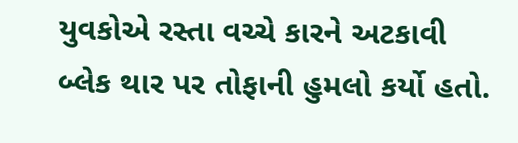યુવકોએ રસ્તા વચ્ચે કારને અટકાવી બ્લેક થાર પર તોફાની હુમલો કર્યો હતો.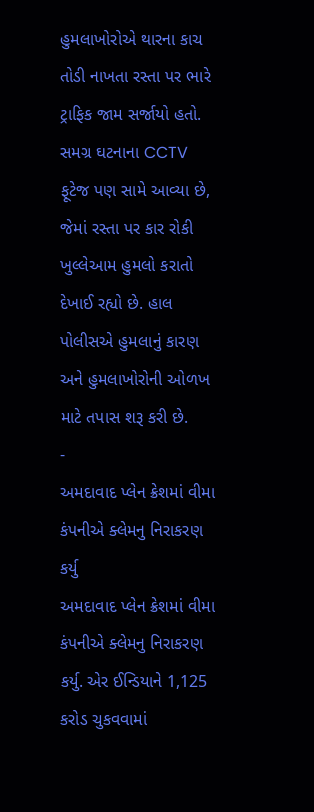હુમલાખોરોએ થારના કાચ તોડી નાખતા રસ્તા પર ભારે ટ્રાફિક જામ સર્જાયો હતો. સમગ્ર ઘટનાના CCTV ફૂટેજ પણ સામે આવ્યા છે, જેમાં રસ્તા પર કાર રોકી ખુલ્લેઆમ હુમલો કરાતો દેખાઈ રહ્યો છે. હાલ પોલીસએ હુમલાનું કારણ અને હુમલાખોરોની ઓળખ માટે તપાસ શરૂ કરી છે.
-
અમદાવાદ પ્લેન ક્રેશમાં વીમા કંપનીએ ક્લેમનુ નિરાકરણ કર્યુ
અમદાવાદ પ્લેન ક્રેશમાં વીમા કંપનીએ ક્લેમનુ નિરાકરણ કર્યુ. એર ઈન્ડિયાને 1,125 કરોડ ચુકવવામાં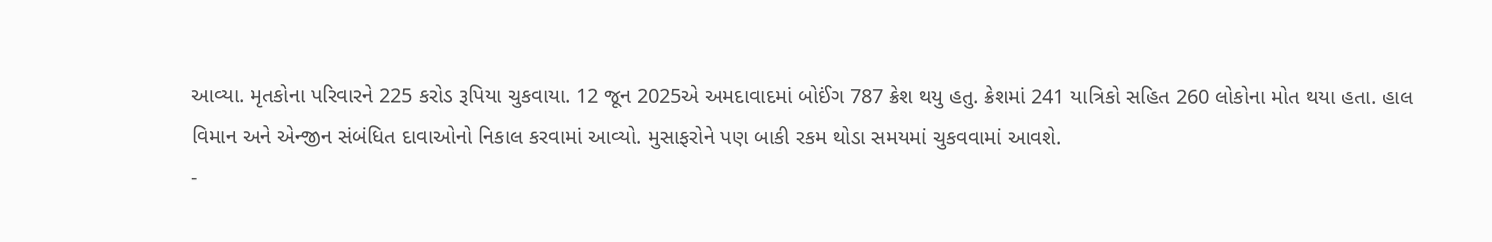આવ્યા. મૃતકોના પરિવારને 225 કરોડ રૂપિયા ચુકવાયા. 12 જૂન 2025એ અમદાવાદમાં બોઈંગ 787 ક્રેશ થયુ હતુ. ક્રેશમાં 241 યાત્રિકો સહિત 260 લોકોના મોત થયા હતા. હાલ વિમાન અને એન્જીન સંબંધિત દાવાઓનો નિકાલ કરવામાં આવ્યો. મુસાફરોને પણ બાકી રકમ થોડા સમયમાં ચુકવવામાં આવશે.
-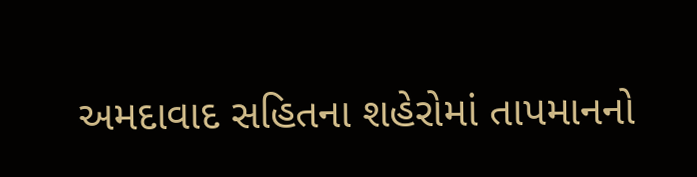અમદાવાદ સહિતના શહેરોમાં તાપમાનનો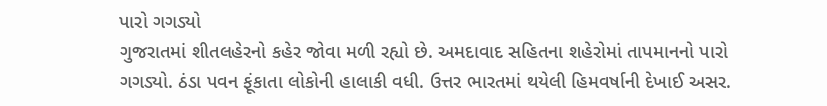પારો ગગડ્યો
ગુજરાતમાં શીતલહેરનો કહેર જોવા મળી રહ્યો છે. અમદાવાદ સહિતના શહેરોમાં તાપમાનનો પારો ગગડ્યો. ઠંડા પવન ફૂંકાતા લોકોની હાલાકી વધી. ઉત્તર ભારતમાં થયેલી હિમવર્ષાની દેખાઈ અસર.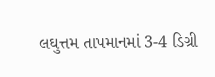લઘુત્તમ તાપમાનમાં 3-4 ડિગ્રી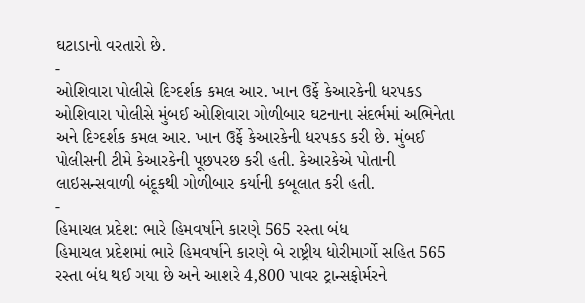ઘટાડાનો વરતારો છે.
-
ઓશિવારા પોલીસે દિગ્દર્શક કમલ આર. ખાન ઉર્ફે કેઆરકેની ધરપકડ
ઓશિવારા પોલીસે મુંબઈ ઓશિવારા ગોળીબાર ઘટનાના સંદર્ભમાં અભિનેતા અને દિગ્દર્શક કમલ આર. ખાન ઉર્ફે કેઆરકેની ધરપકડ કરી છે. મુંબઈ પોલીસની ટીમે કેઆરકેની પૂછપરછ કરી હતી. કેઆરકેએ પોતાની લાઇસન્સવાળી બંદૂકથી ગોળીબાર કર્યાની કબૂલાત કરી હતી.
-
હિમાચલ પ્રદેશ: ભારે હિમવર્ષાને કારણે 565 રસ્તા બંધ
હિમાચલ પ્રદેશમાં ભારે હિમવર્ષાને કારણે બે રાષ્ટ્રીય ધોરીમાર્ગો સહિત 565 રસ્તા બંધ થઈ ગયા છે અને આશરે 4,800 પાવર ટ્રાન્સફોર્મરને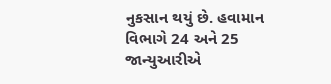નુકસાન થયું છે. હવામાન વિભાગે 24 અને 25 જાન્યુઆરીએ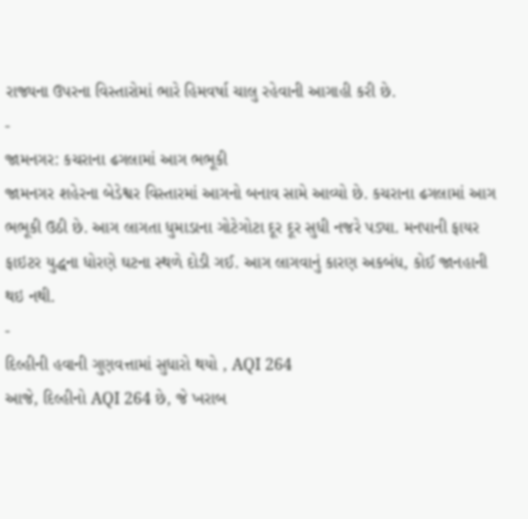રાજ્યના ઉપરના વિસ્તારોમાં ભારે હિમવર્ષા ચાલુ રહેવાની આગાહી કરી છે.
-
જામનગર: કચરાના ઢગલામાં આગ ભભૂકી
જામનગર શહેરના બેડેશ્વર વિસ્તારમાં આગનો બનાવ સામે આવ્યો છે. કચરાના ઢગલામાં આગ ભભૂકી ઉઠી છે. આગ લાગતા ધુમાડાના ગોટેગોટા દૂર દૂર સુધી નજરે પડ્યા. મનપાની ફાયર ફાઇટર યુદ્ધના ધોરણે ઘટના સ્થળે દોડી ગઈ. આગ લાગવાનું કારણ અકબંધ, કોઈ જાનહાની થઇ નથી.
-
દિલ્હીની હવાની ગુણવત્તામાં સુધારો થયો , AQI 264
આજે, દિલ્હીનો AQI 264 છે, જે ખરાબ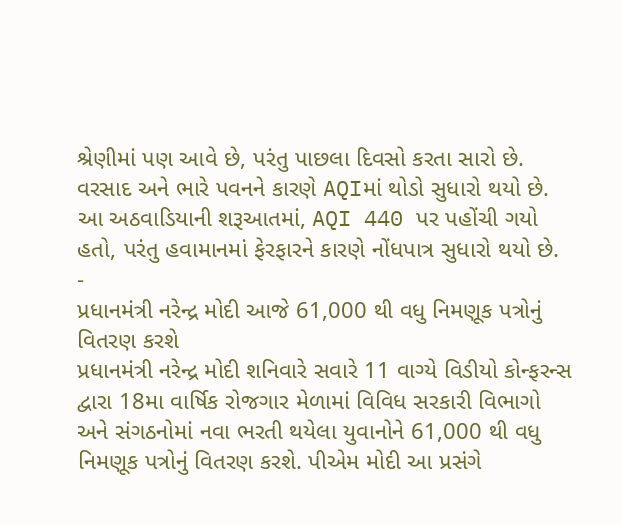શ્રેણીમાં પણ આવે છે, પરંતુ પાછલા દિવસો કરતા સારો છે. વરસાદ અને ભારે પવનને કારણે AQIમાં થોડો સુધારો થયો છે. આ અઠવાડિયાની શરૂઆતમાં, AQI 440 પર પહોંચી ગયો હતો, પરંતુ હવામાનમાં ફેરફારને કારણે નોંધપાત્ર સુધારો થયો છે.
-
પ્રધાનમંત્રી નરેન્દ્ર મોદી આજે 61,000 થી વધુ નિમણૂક પત્રોનું વિતરણ કરશે
પ્રધાનમંત્રી નરેન્દ્ર મોદી શનિવારે સવારે 11 વાગ્યે વિડીયો કોન્ફરન્સ દ્વારા 18મા વાર્ષિક રોજગાર મેળામાં વિવિધ સરકારી વિભાગો અને સંગઠનોમાં નવા ભરતી થયેલા યુવાનોને 61,000 થી વધુ નિમણૂક પત્રોનું વિતરણ કરશે. પીએમ મોદી આ પ્રસંગે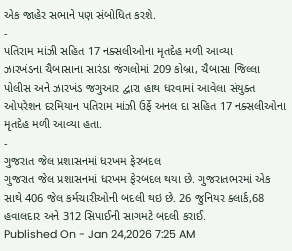એક જાહેર સભાને પણ સંબોધિત કરશે.
-
પતિરામ માંઝી સહિત 17 નક્સલીઓના મૃતદેહ મળી આવ્યા
ઝારખંડના ચૈબાસાના સારંડા જંગલોમાં 209 કોબ્રા, ચૈબાસા જિલ્લા પોલીસ અને ઝારખંડ જગુઆર દ્વારા હાથ ધરવામાં આવેલા સંયુક્ત ઓપરેશન દરમિયાન પતિરામ માંઝી ઉર્ફે અનલ દા સહિત 17 નક્સલીઓના મૃતદેહ મળી આવ્યા હતા.
-
ગુજરાત જેલ પ્રશાસનમાં ધરખમ ફેરબદલ
ગુજરાત જેલ પ્રશાસનમાં ધરખમ ફેરબદલ થયા છે. ગુજરાતભરમાં એક સાથે 406 જેલ કર્મચારીઓની બદલી થઇ છે. 26 જુનિયર ક્લાર્ક,68 હવાલદાર અને 312 સિપાઈની સાગમટે બદલી કરાઈ.
Published On - Jan 24,2026 7:25 AM